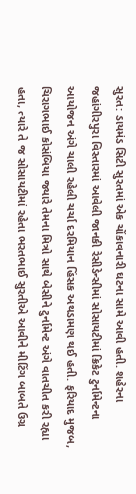સુરત: ડાયમંડ સિટી સુરતમાં એક ચોંકાવનારી ઘટના સામે આવી હતી. શહેરના જહાંગીરપુરા વિસ્તારમાં આવેલી જાનકી રેસીડેન્સીમાં સોસાયટીમાં ક્રિકેટ ટુર્નામેન્ટના આયોજન અંગે ચાલી રહેલી ચર્ચા દરમિયાન હિંસક અથડામણ થઈ હતી. ફરિયાદ મુજબ, ચિરાગભાઈ કોસંબિયા જ્યારે તેમના મિત્રો સાથે બેસીને ટુર્નામેન્ટ અંગે વાતચીત કરી રહ્યા હતા, ત્યારે તે જ સોસાયટીમાં રહેતા ભરતભાઈ સુરતીએ આવીને મીટિંગ બાબતે ઉગ્ર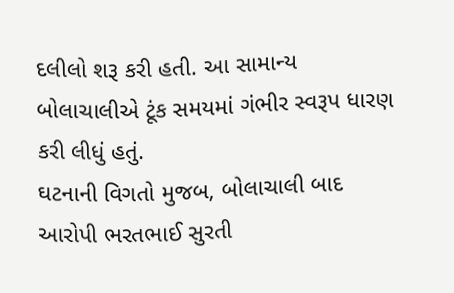દલીલો શરૂ કરી હતી. આ સામાન્ય બોલાચાલીએ ટૂંક સમયમાં ગંભીર સ્વરૂપ ધારણ કરી લીધું હતું.
ઘટનાની વિગતો મુજબ, બોલાચાલી બાદ આરોપી ભરતભાઈ સુરતી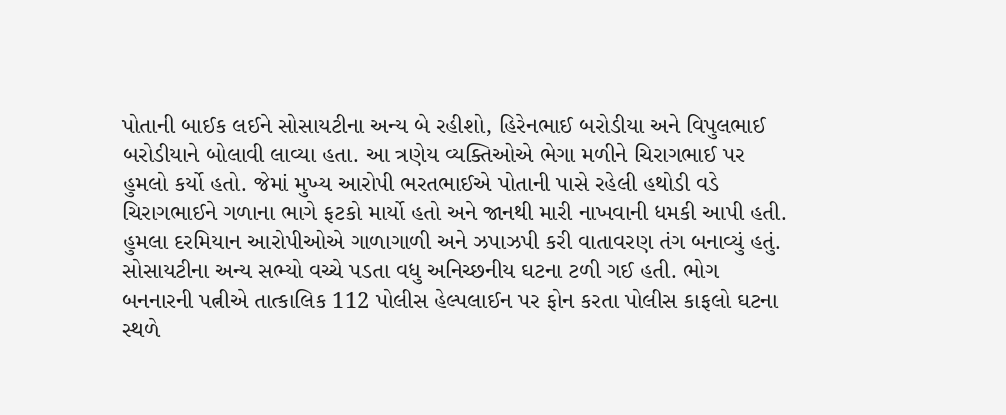પોતાની બાઈક લઈને સોસાયટીના અન્ય બે રહીશો, હિરેનભાઈ બરોડીયા અને વિપુલભાઈ બરોડીયાને બોલાવી લાવ્યા હતા. આ ત્રણેય વ્યક્તિઓએ ભેગા મળીને ચિરાગભાઈ પર હુમલો કર્યો હતો. જેમાં મુખ્ય આરોપી ભરતભાઈએ પોતાની પાસે રહેલી હથોડી વડે ચિરાગભાઈને ગળાના ભાગે ફટકો માર્યો હતો અને જાનથી મારી નાખવાની ધમકી આપી હતી.
હુમલા દરમિયાન આરોપીઓએ ગાળાગાળી અને ઝપાઝપી કરી વાતાવરણ તંગ બનાવ્યું હતું. સોસાયટીના અન્ય સભ્યો વચ્ચે પડતા વધુ અનિચ્છનીય ઘટના ટળી ગઈ હતી. ભોગ બનનારની પત્નીએ તાત્કાલિક 112 પોલીસ હેલ્પલાઈન પર ફોન કરતા પોલીસ કાફલો ઘટના સ્થળે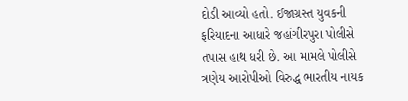દોડી આવ્યો હતો. ઈજાગ્રસ્ત યુવકની ફરિયાદના આધારે જહાંગીરપુરા પોલીસે તપાસ હાથ ધરી છે. આ મામલે પોલીસે ત્રણેય આરોપીઓ વિરુદ્ધ ભારતીય નાયક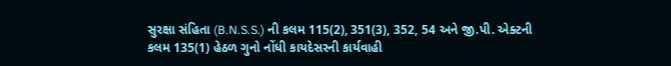સુરક્ષા સંહિતા (B.N.S.S.) ની કલમ 115(2), 351(3), 352, 54 અને જી.પી. એક્ટની કલમ 135(1) હેઠળ ગુનો નોંધી કાયદેસરની કાર્યવાહી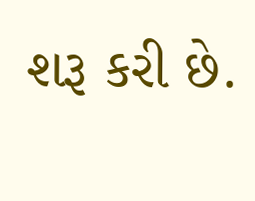શરૂ કરી છે.